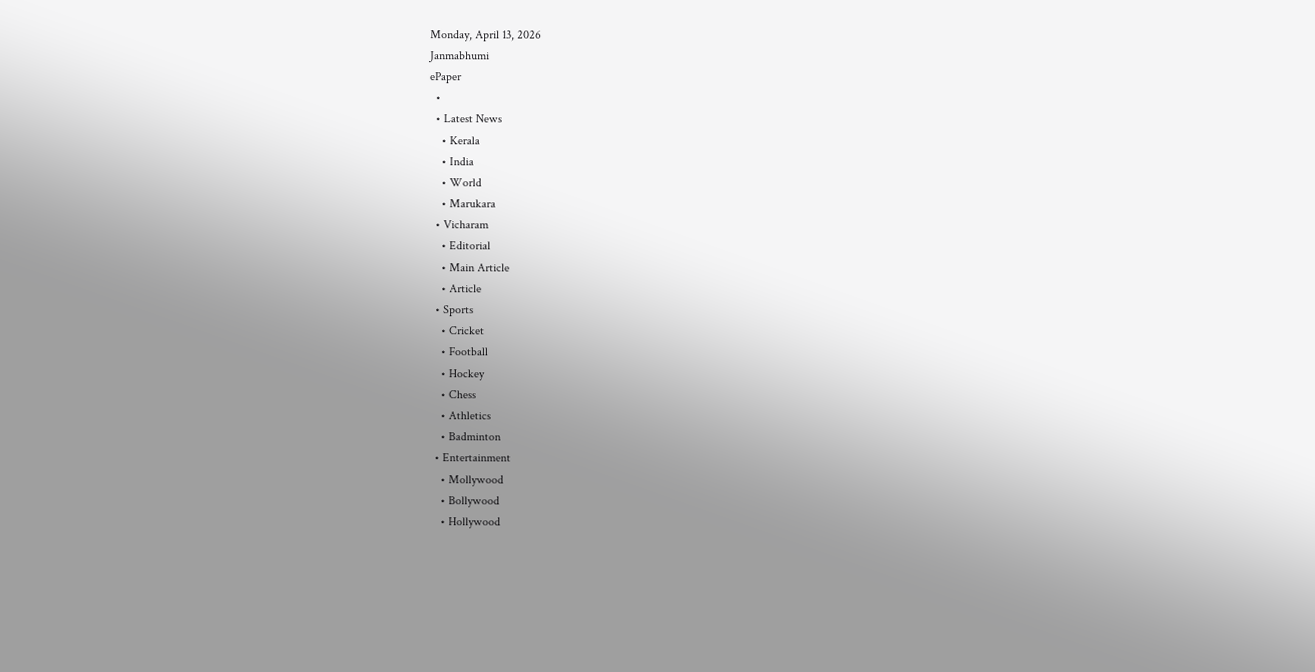Monday, April 13, 2026
Janmabhumi
ePaper
  •
  • Latest News
    • Kerala
    • India
    • World
    • Marukara
  • Vicharam
    • Editorial
    • Main Article
    • Article
  • Sports
    • Cricket
    • Football
    • Hockey
    • Chess
    • Athletics
    • Badminton
  • Entertainment
    • Mollywood
    • Bollywood
    • Hollywood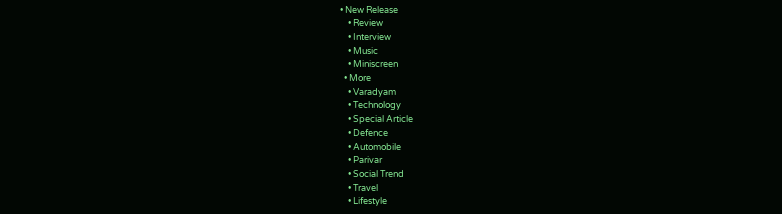• New Release
    • Review
    • Interview
    • Music
    • Miniscreen
  • More
    • Varadyam
    • Technology
    • Special Article
    • Defence
    • Automobile
    • Parivar
    • Social Trend
    • Travel
    • Lifestyle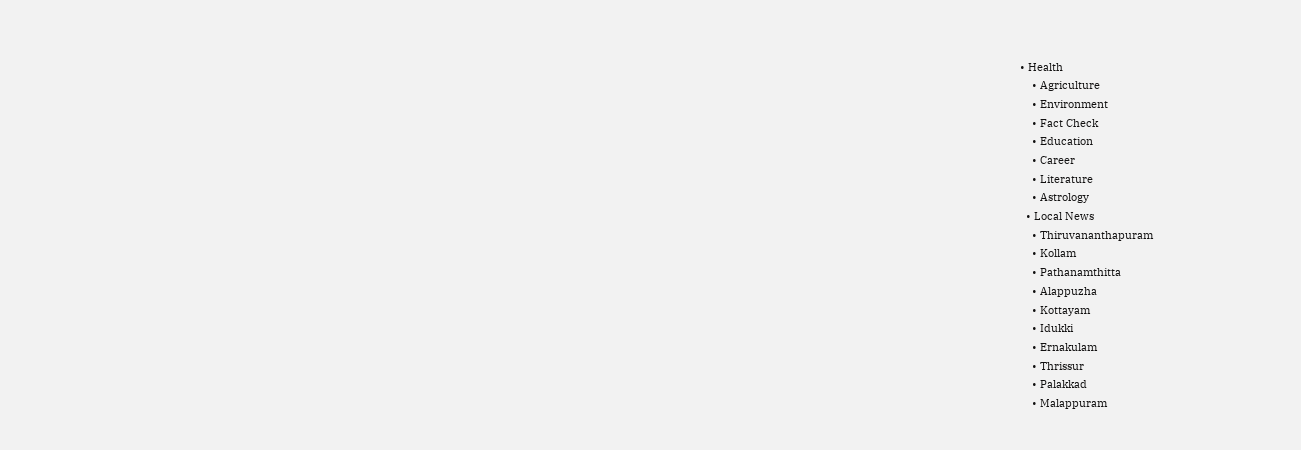• Health
    • Agriculture
    • Environment
    • Fact Check
    • Education
    • Career
    • Literature
    • Astrology
  • Local News
    • Thiruvananthapuram
    • Kollam
    • Pathanamthitta
    • Alappuzha
    • Kottayam
    • Idukki
    • Ernakulam
    • Thrissur
    • Palakkad
    • Malappuram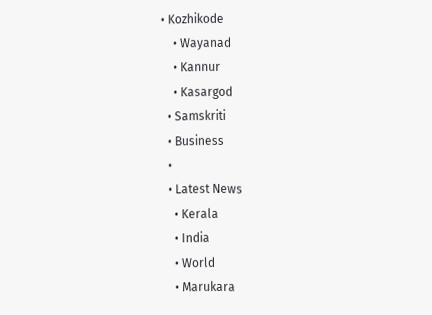• Kozhikode
    • Wayanad
    • Kannur
    • Kasargod
  • Samskriti
  • Business
  •
  • Latest News
    • Kerala
    • India
    • World
    • Marukara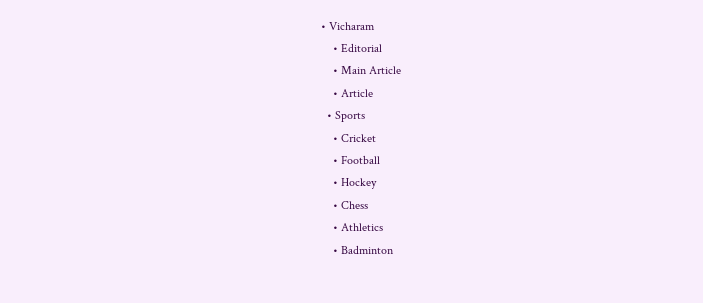• Vicharam
    • Editorial
    • Main Article
    • Article
  • Sports
    • Cricket
    • Football
    • Hockey
    • Chess
    • Athletics
    • Badminton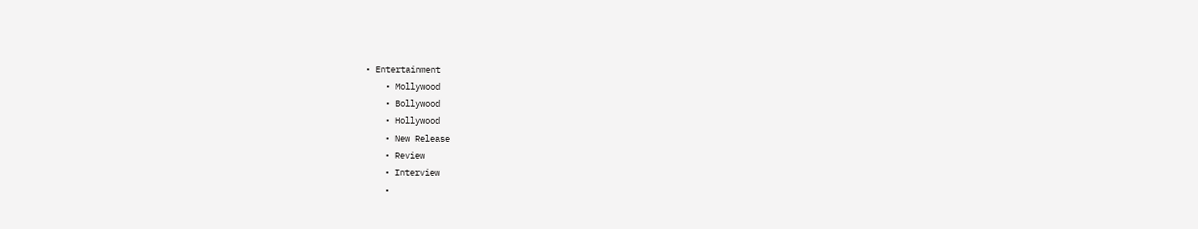• Entertainment
    • Mollywood
    • Bollywood
    • Hollywood
    • New Release
    • Review
    • Interview
    •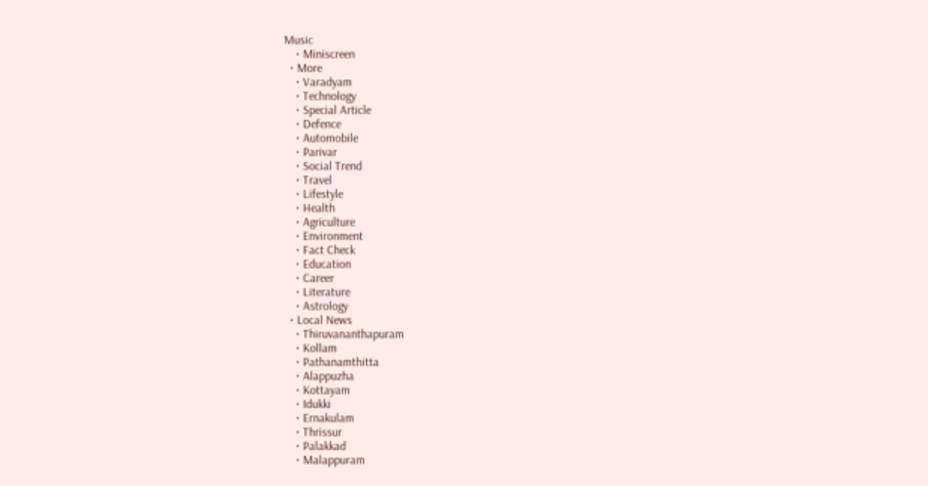Music
    • Miniscreen
  • More
    • Varadyam
    • Technology
    • Special Article
    • Defence
    • Automobile
    • Parivar
    • Social Trend
    • Travel
    • Lifestyle
    • Health
    • Agriculture
    • Environment
    • Fact Check
    • Education
    • Career
    • Literature
    • Astrology
  • Local News
    • Thiruvananthapuram
    • Kollam
    • Pathanamthitta
    • Alappuzha
    • Kottayam
    • Idukki
    • Ernakulam
    • Thrissur
    • Palakkad
    • Malappuram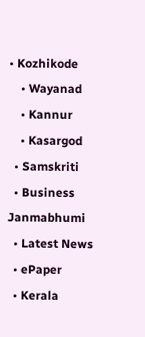• Kozhikode
    • Wayanad
    • Kannur
    • Kasargod
  • Samskriti
  • Business
Janmabhumi
  • Latest News
  • ePaper
  • Kerala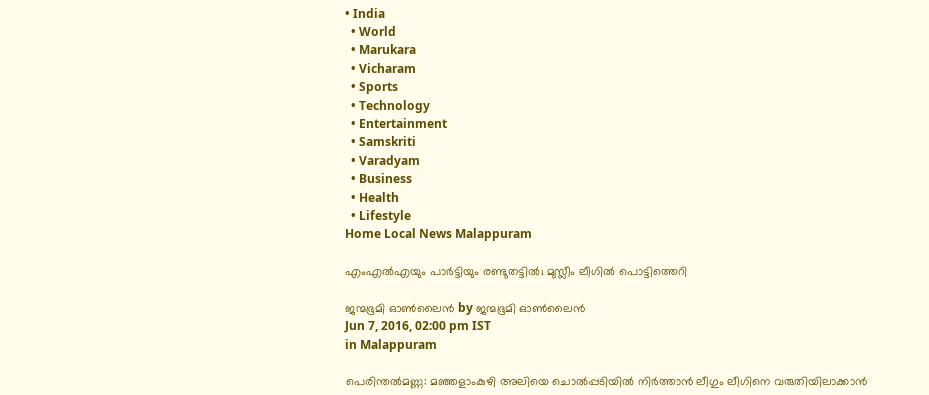• India
  • World
  • Marukara
  • Vicharam
  • Sports
  • Technology
  • Entertainment
  • Samskriti
  • Varadyam
  • Business
  • Health
  • Lifestyle
Home Local News Malappuram

എംഎല്‍എയും പാര്‍ട്ടിയും രണ്ടുതട്ടില്‍; മുസ്ലീം ലീഗില്‍ പൊട്ടിത്തെറി

ജന്മഭൂമി ഓണ്‍ലൈന്‍ by ജന്മഭൂമി ഓണ്‍ലൈന്‍
Jun 7, 2016, 02:00 pm IST
in Malappuram

പെരിന്തല്‍മണ്ണ: മഞ്ഞളാംകുഴി അലിയെ ചൊല്‍പ്പടിയില്‍ നിര്‍ത്താന്‍ ലീഗും ലീഗിനെ വരുതിയിലാക്കാന്‍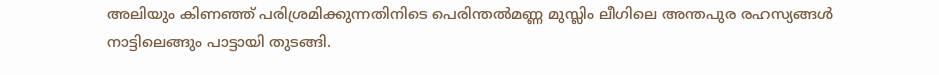അലിയും കിണഞ്ഞ് പരിശ്രമിക്കുന്നതിനിടെ പെരിന്തല്‍മണ്ണ മുസ്ലിം ലീഗിലെ അന്തപുര രഹസ്യങ്ങള്‍ നാട്ടിലെങ്ങും പാട്ടായി തുടങ്ങി.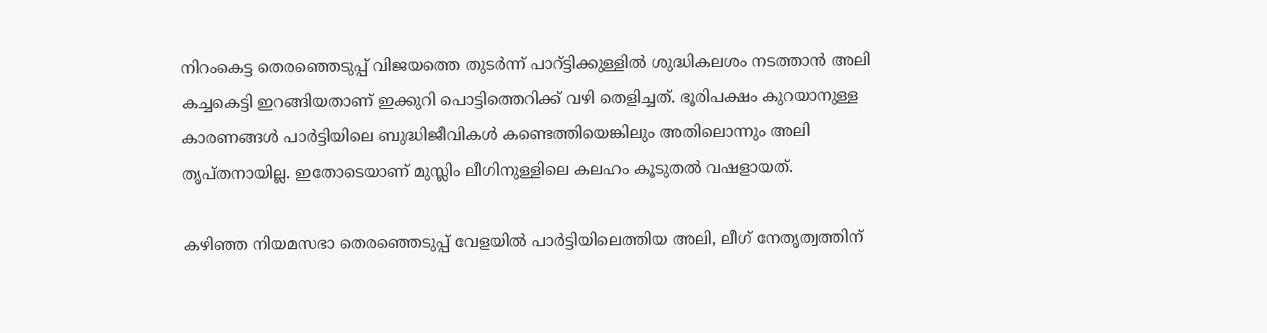നിറംകെട്ട തെരഞ്ഞെടുപ്പ് വിജയത്തെ തുടര്‍ന്ന് പാറ്ട്ടിക്കുള്ളില്‍ ശുദ്ധികലശം നടത്താന്‍ അലി കച്ചകെട്ടി ഇറങ്ങിയതാണ് ഇക്കുറി പൊട്ടിത്തെറിക്ക് വഴി തെളിച്ചത്. ഭൂരിപക്ഷം കുറയാനുള്ള കാരണങ്ങള്‍ പാര്‍ട്ടിയിലെ ബുദ്ധിജീവികള്‍ കണ്ടെത്തിയെങ്കിലും അതിലൊന്നും അലി തൃപ്തനായില്ല. ഇതോടെയാണ് മുസ്ലിം ലീഗിനുള്ളിലെ കലഹം കൂടുതല്‍ വഷളായത്.

കഴിഞ്ഞ നിയമസഭാ തെരഞ്ഞെടുപ്പ് വേളയില്‍ പാര്‍ട്ടിയിലെത്തിയ അലി, ലീഗ് നേതൃത്വത്തിന്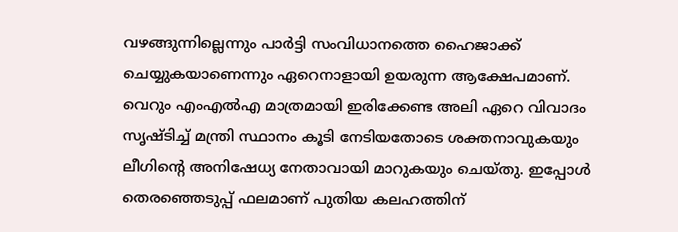വഴങ്ങുന്നില്ലെന്നും പാര്‍ട്ടി സംവിധാനത്തെ ഹൈജാക്ക് ചെയ്യുകയാണെന്നും ഏറെനാളായി ഉയരുന്ന ആക്ഷേപമാണ്. വെറും എംഎല്‍എ മാത്രമായി ഇരിക്കേണ്ട അലി ഏറെ വിവാദം സൃഷ്ടിച്ച് മന്ത്രി സ്ഥാനം കൂടി നേടിയതോടെ ശക്തനാവുകയും ലീഗിന്റെ അനിഷേധ്യ നേതാവായി മാറുകയും ചെയ്തു. ഇപ്പോള്‍ തെരഞ്ഞെടുപ്പ് ഫലമാണ് പുതിയ കലഹത്തിന്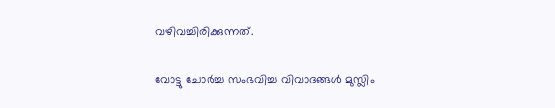വഴിവച്ചിരിക്കുന്നത്.

വോട്ടു ചോര്‍ച്ച സംഭവിച്ച വിവാദങ്ങള്‍ മുസ്ലിം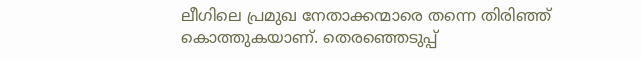ലീഗിലെ പ്രമുഖ നേതാക്കന്മാരെ തന്നെ തിരിഞ്ഞ് കൊത്തുകയാണ്. തെരഞ്ഞെടുപ്പ്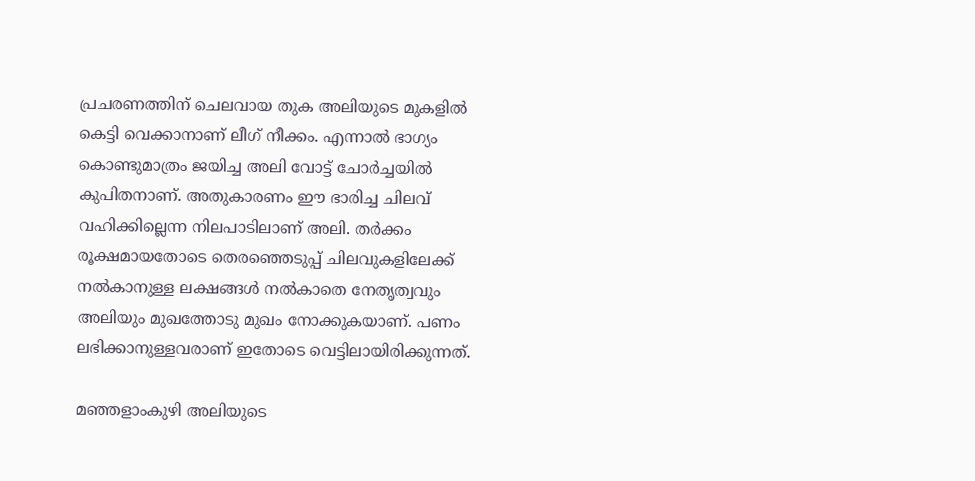പ്രചരണത്തിന് ചെലവായ തുക അലിയുടെ മുകളില്‍ കെട്ടി വെക്കാനാണ് ലീഗ് നീക്കം. എന്നാല്‍ ഭാഗ്യം കൊണ്ടുമാത്രം ജയിച്ച അലി വോട്ട് ചോര്‍ച്ചയില്‍ കുപിതനാണ്. അതുകാരണം ഈ ഭാരിച്ച ചിലവ് വഹിക്കില്ലെന്ന നിലപാടിലാണ് അലി. തര്‍ക്കം രൂക്ഷമായതോടെ തെരഞ്ഞെടുപ്പ് ചിലവുകളിലേക്ക് നല്‍കാനുള്ള ലക്ഷങ്ങള്‍ നല്‍കാതെ നേതൃത്വവും അലിയും മുഖത്തോടു മുഖം നോക്കുകയാണ്. പണം ലഭിക്കാനുള്ളവരാണ് ഇതോടെ വെട്ടിലായിരിക്കുന്നത്.

മഞ്ഞളാംകുഴി അലിയുടെ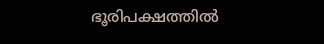ഭൂരിപക്ഷത്തില്‍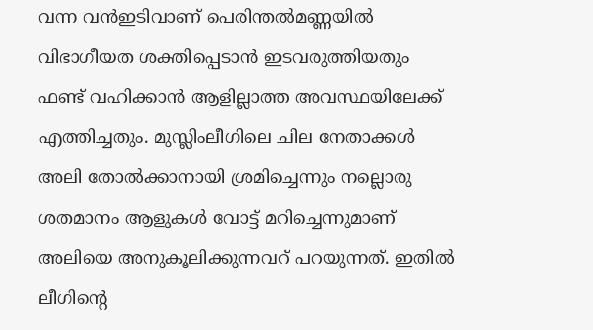വന്ന വന്‍ഇടിവാണ് പെരിന്തല്‍മണ്ണയില്‍ വിഭാഗീയത ശക്തിപ്പെടാന്‍ ഇടവരുത്തിയതും ഫണ്ട് വഹിക്കാന്‍ ആളില്ലാത്ത അവസ്ഥയിലേക്ക് എത്തിച്ചതും. മുസ്ലിംലീഗിലെ ചില നേതാക്കള്‍ അലി തോല്‍ക്കാനായി ശ്രമിച്ചെന്നും നല്ലൊരു ശതമാനം ആളുകള്‍ വോട്ട് മറിച്ചെന്നുമാണ് അലിയെ അനുകൂലിക്കുന്നവറ് പറയുന്നത്. ഇതില്‍ ലീഗിന്റെ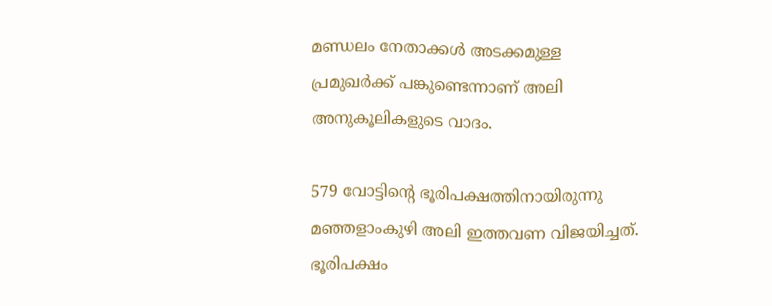മണ്ഡലം നേതാക്കള്‍ അടക്കമുള്ള പ്രമുഖര്‍ക്ക് പങ്കുണ്ടെന്നാണ് അലി അനുകൂലികളുടെ വാദം.

579 വോട്ടിന്റെ ഭൂരിപക്ഷത്തിനായിരുന്നു മഞ്ഞളാംകുഴി അലി ഇത്തവണ വിജയിച്ചത്. ഭൂരിപക്ഷം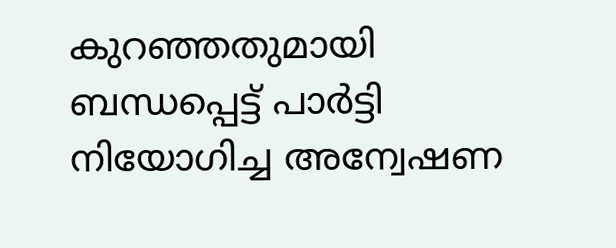കുറഞ്ഞതുമായി ബന്ധപ്പെട്ട് പാര്‍ട്ടി നിയോഗിച്ച അന്വേഷണ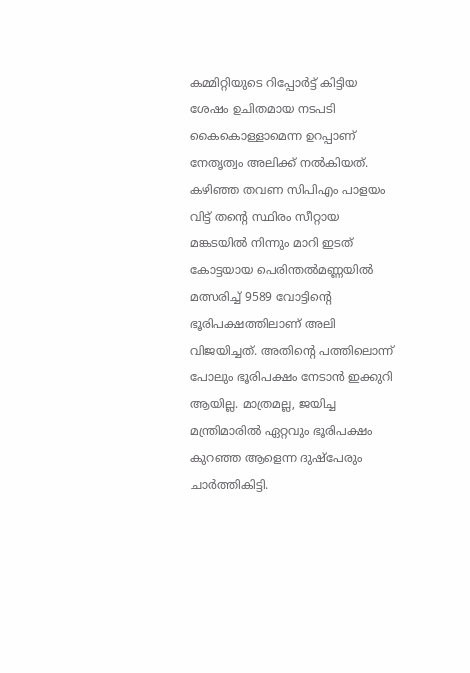കമ്മിറ്റിയുടെ റിപ്പോര്‍ട്ട് കിട്ടിയ ശേഷം ഉചിതമായ നടപടി കൈകൊള്ളാമെന്ന ഉറപ്പാണ് നേതൃത്വം അലിക്ക് നല്‍കിയത്. കഴിഞ്ഞ തവണ സിപിഎം പാളയം വിട്ട് തന്റെ സ്ഥിരം സീറ്റായ മങ്കടയില്‍ നിന്നും മാറി ഇടത് കോട്ടയായ പെരിന്തല്‍മണ്ണയില്‍ മത്സരിച്ച് 9589 വോട്ടിന്റെ ഭൂരിപക്ഷത്തിലാണ് അലി വിജയിച്ചത്. അതിന്റെ പത്തിലൊന്ന് പോലും ഭൂരിപക്ഷം നേടാന്‍ ഇക്കുറി ആയില്ല. മാത്രമല്ല, ജയിച്ച മന്ത്രിമാരില്‍ ഏറ്റവും ഭൂരിപക്ഷം കുറഞ്ഞ ആളെന്ന ദുഷ്‌പേരും ചാര്‍ത്തികിട്ടി.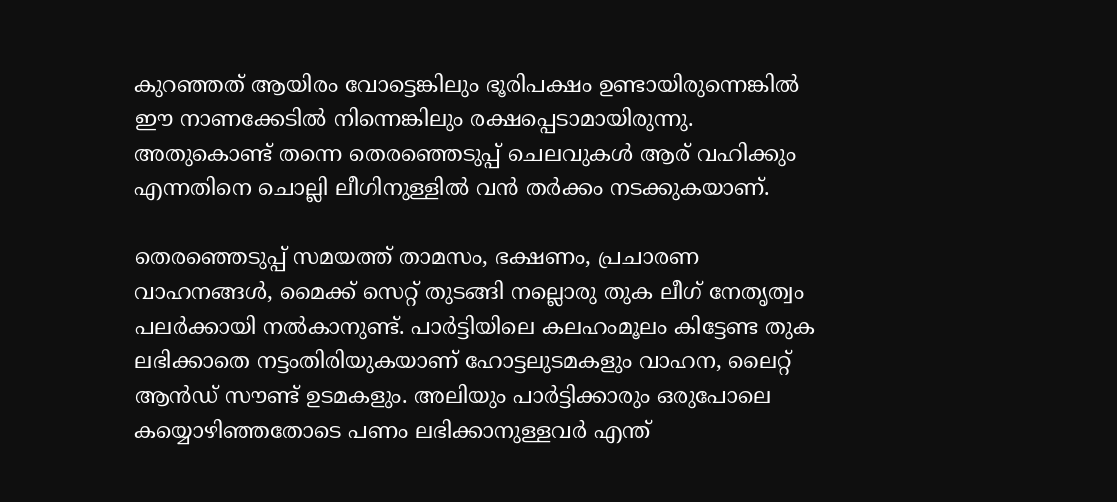കുറഞ്ഞത് ആയിരം വോട്ടെങ്കിലും ഭൂരിപക്ഷം ഉണ്ടായിരുന്നെങ്കില്‍ ഈ നാണക്കേടില്‍ നിന്നെങ്കിലും രക്ഷപ്പെടാമായിരുന്നു. അതുകൊണ്ട് തന്നെ തെരഞ്ഞെടുപ്പ് ചെലവുകള്‍ ആര് വഹിക്കും എന്നതിനെ ചൊല്ലി ലീഗിനുള്ളില്‍ വന്‍ തര്‍ക്കം നടക്കുകയാണ്.

തെരഞ്ഞെടുപ്പ് സമയത്ത് താമസം, ഭക്ഷണം, പ്രചാരണ വാഹനങ്ങള്‍, മൈക്ക് സെറ്റ് തുടങ്ങി നല്ലൊരു തുക ലീഗ് നേതൃത്വം പലര്‍ക്കായി നല്‍കാനുണ്ട്. പാര്‍ട്ടിയിലെ കലഹംമൂലം കിട്ടേണ്ട തുക ലഭിക്കാതെ നട്ടംതിരിയുകയാണ് ഹോട്ടലുടമകളും വാഹന, ലൈറ്റ് ആന്‍ഡ് സൗണ്ട് ഉടമകളും. അലിയും പാര്‍ട്ടിക്കാരും ഒരുപോലെ കയ്യൊഴിഞ്ഞതോടെ പണം ലഭിക്കാനുള്ളവര്‍ എന്ത്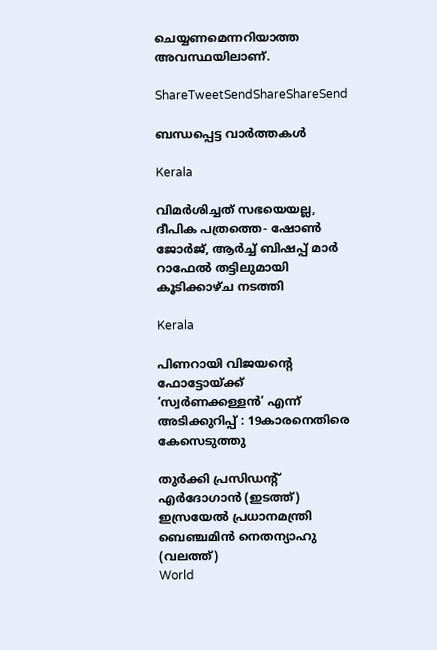ചെയ്യണമെന്നറിയാത്ത അവസ്ഥയിലാണ്.

ShareTweetSendShareShareSend

ബന്ധപ്പെട്ട വാര്‍ത്തകള്‍

Kerala

വിമര്‍ശിച്ചത് സഭയെയല്ല, ദീപിക പത്രത്തെ- ഷോണ്‍ ജോര്‍ജ്, ആര്‍ച്ച് ബിഷപ്പ് മാര്‍ റാഫേല്‍ തട്ടിലുമായി കൂടിക്കാഴ്ച നടത്തി

Kerala

പിണറായി വിജയന്റെ ഫോട്ടോയ്‌ക്ക് ‘സ്വര്‍ണക്കള്ളന്‍’ എന്ന് അടിക്കുറിപ്പ് : 19കാരനെതിരെ കേസെടുത്തു

തുര്‍ക്കി പ്രസിഡന്‍റ് എര്‍ദോഗാന്‍ (ഇടത്ത്) ഇസ്രയേല്‍ പ്രധാനമന്ത്രി ബെഞ്ചമിന്‍ നെതന്യാഹു (വലത്ത്)
World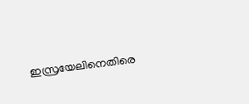ഇസ്രയേലിനെതിരെ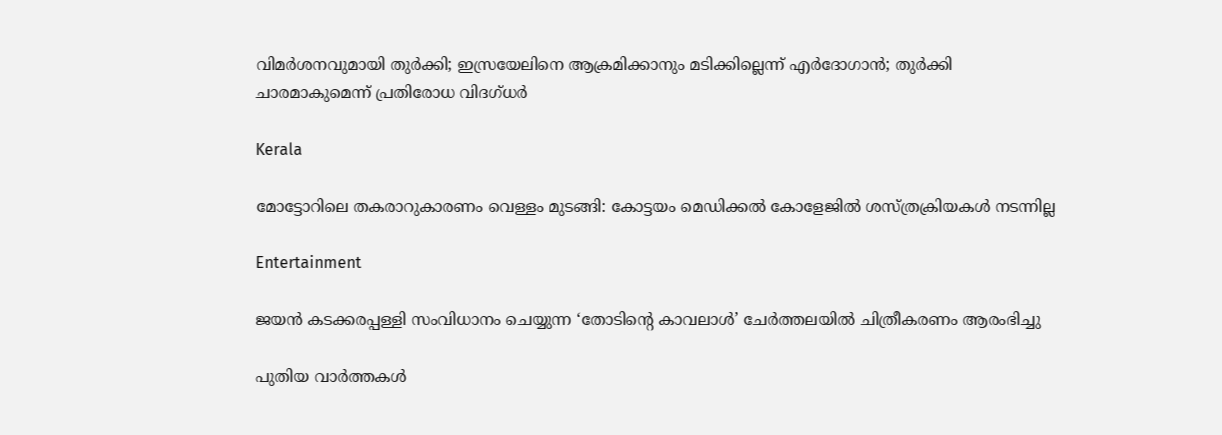വിമര്‍ശനവുമായി തുര്‍ക്കി; ഇസ്രയേലിനെ ആക്രമിക്കാനും മടിക്കില്ലെന്ന് എര്‍ദോഗാന്‍; തുര്‍ക്കി ചാരമാകുമെന്ന് പ്രതിരോധ വിദഗ്ധര്‍

Kerala

മോട്ടോറിലെ തകരാറുകാരണം വെള്ളം മുടങ്ങി: കോട്ടയം മെഡിക്കല്‍ കോളേജില്‍ ശസ്ത്രക്രിയകള്‍ നടന്നില്ല

Entertainment

ജയന്‍ കടക്കരപ്പള്ളി സംവിധാനം ചെയ്യുന്ന ‘തോടിന്റെ കാവലാള്‍’ ചേര്‍ത്തലയില്‍ ചിത്രീകരണം ആരംഭിച്ചു

പുതിയ വാര്‍ത്തകള്‍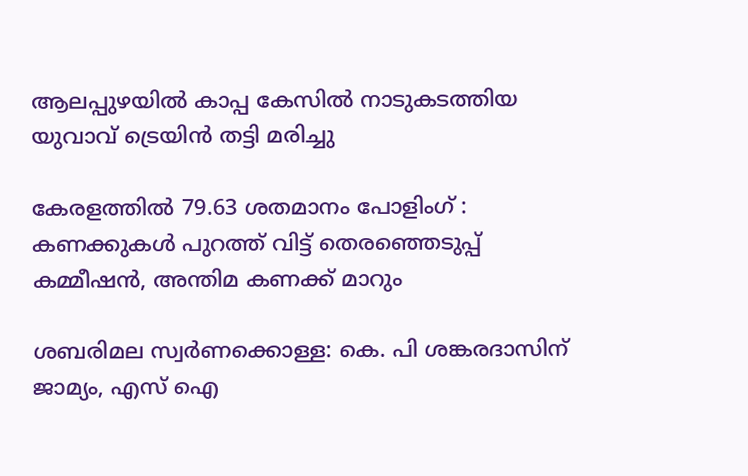ആലപ്പുഴയില്‍ കാപ്പ കേസില്‍ നാടുകടത്തിയ യുവാവ് ട്രെയിന്‍ തട്ടി മരിച്ചു

കേരളത്തില്‍ 79.63 ശതമാനം പോളിംഗ് : കണക്കുകള്‍ പുറത്ത് വിട്ട് തെരഞ്ഞെടുപ്പ് കമ്മീഷന്‍, അന്തിമ കണക്ക് മാറും

ശബരിമല സ്വർണക്കൊള്ള: കെ. പി ശങ്കരദാസിന് ജാമ്യം, എസ് ഐ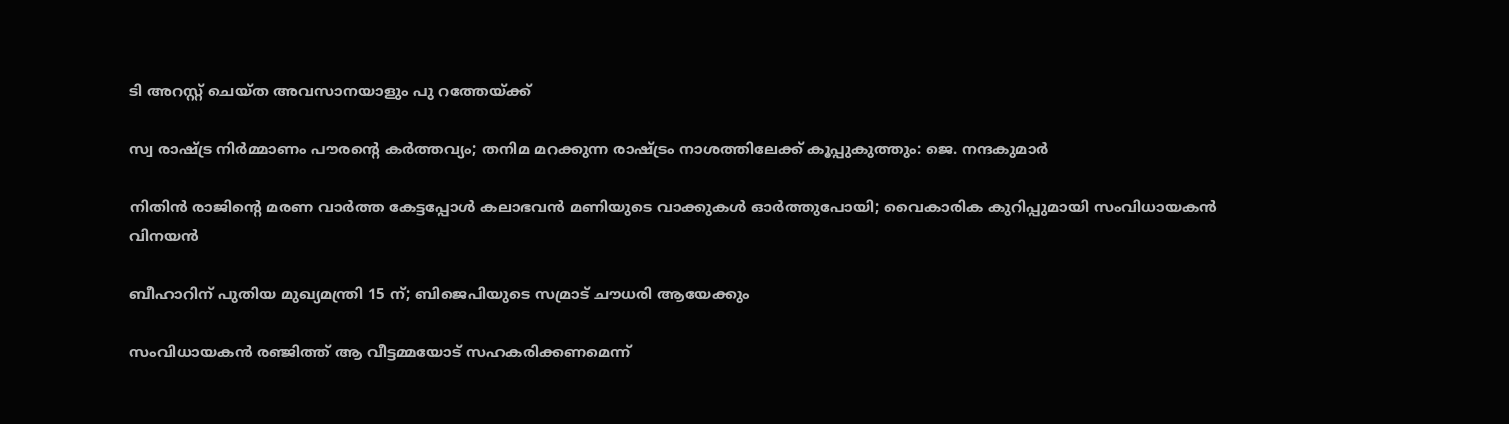ടി അറസ്റ്റ് ചെയ്ത അവസാനയാളും പു റത്തേയ്‌ക്ക്

സ്വ രാഷ്‌ട്ര നിര്‍മ്മാണം പൗരന്റെ കര്‍ത്തവ്യം; തനിമ മറക്കുന്ന രാഷ്‌ട്രം നാശത്തിലേക്ക് കൂപ്പുകുത്തും: ജെ. നന്ദകുമാര്‍

നിതിന്‍ രാജിന്റെ മരണ വാര്‍ത്ത കേട്ടപ്പോള്‍ കലാഭവന്‍ മണിയുടെ വാക്കുകള്‍ ഓര്‍ത്തുപോയി; വൈകാരിക കുറിപ്പുമായി സംവിധായകൻ വിനയൻ

ബീഹാറിന് പുതിയ മുഖ്യമന്ത്രി 15 ന്; ബിജെപിയുടെ സമ്രാട് ചൗധരി ആയേക്കും

സംവിധായകൻ രഞ്ജിത്ത് ആ വീട്ടമ്മയോട് സഹകരിക്കണമെന്ന്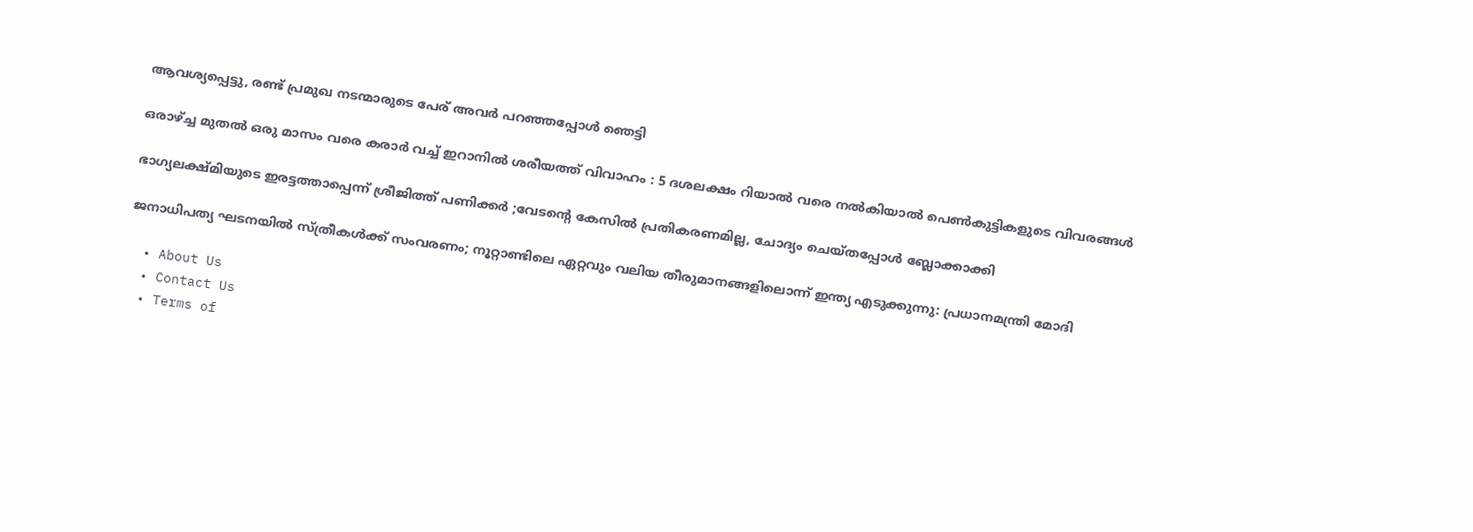ആവശ്യപ്പെട്ടു, രണ്ട് പ്രമുഖ നടന്മാരുടെ പേര് അവർ പറഞ്ഞപ്പോൾ ഞെട്ടി

ഒരാഴ്‌ച്ച മുതൽ ഒരു മാസം വരെ കരാർ വച്ച് ഇറാനിൽ ശരീയത്ത് വിവാഹം : 5 ദശലക്ഷം റിയാൽ വരെ നൽകിയാൽ പെൺകുട്ടികളുടെ വിവരങ്ങൾ

ഭാഗ്യലക്ഷ്മിയുടെ ഇരട്ടത്താപ്പെന്ന് ശ്രീജിത്ത് പണിക്കർ ;വേടന്റെ കേസിൽ പ്രതികരണമില്ല, ചോദ്യം ചെയ്തപ്പോൾ ബ്ലോക്കാക്കി

ജനാധിപത്യ ഘടനയിൽ സ്ത്രീകൾക്ക് സംവരണം; നൂറ്റാണ്ടിലെ ഏറ്റവും വലിയ തീരുമാനങ്ങളിലൊന്ന് ഇന്ത്യ എടുക്കുന്നു: പ്രധാനമന്ത്രി മോദി

  • About Us
  • Contact Us
  • Terms of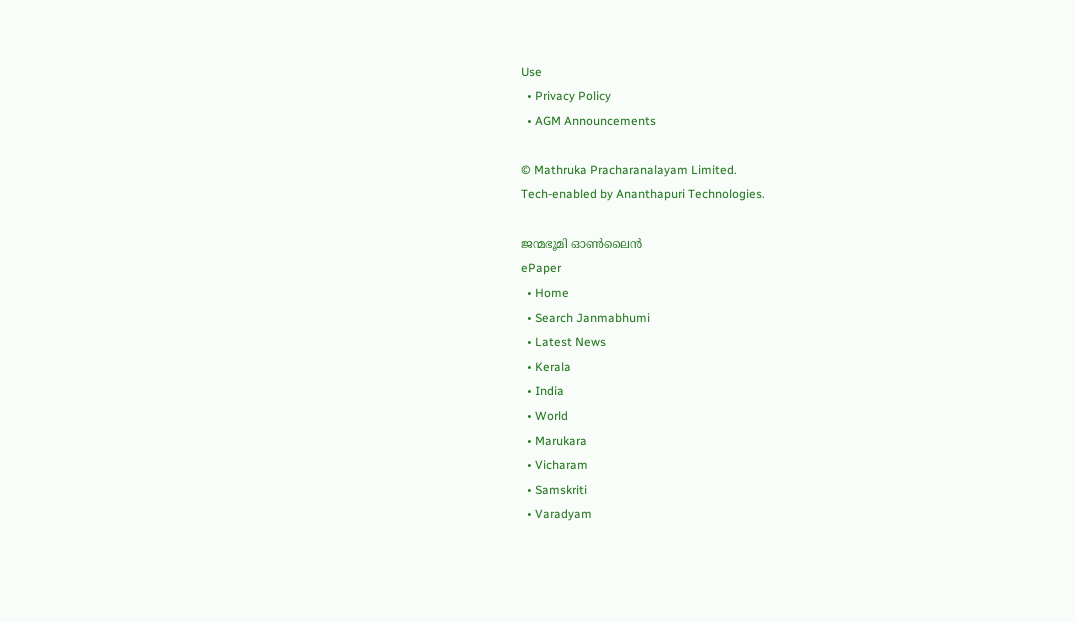Use
  • Privacy Policy
  • AGM Announcements

© Mathruka Pracharanalayam Limited.
Tech-enabled by Ananthapuri Technologies.

ജന്മഭൂമി ഓണ്‍ലൈന്‍
ePaper
  • Home
  • Search Janmabhumi
  • Latest News
  • Kerala
  • India
  • World
  • Marukara
  • Vicharam
  • Samskriti
  • Varadyam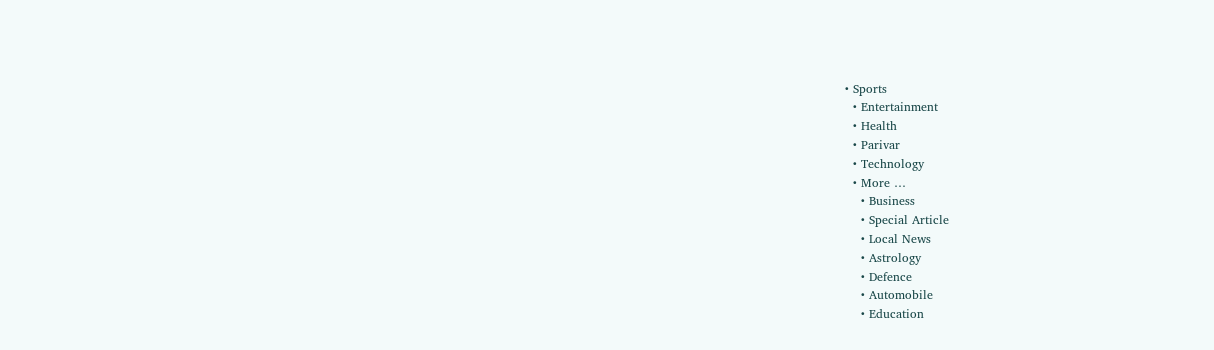• Sports
  • Entertainment
  • Health
  • Parivar
  • Technology
  • More …
    • Business
    • Special Article
    • Local News
    • Astrology
    • Defence
    • Automobile
    • Education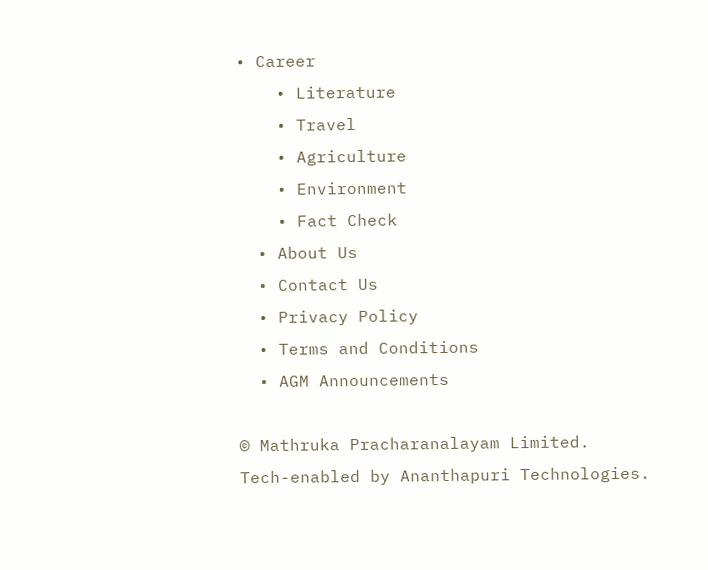• Career
    • Literature
    • Travel
    • Agriculture
    • Environment
    • Fact Check
  • About Us
  • Contact Us
  • Privacy Policy
  • Terms and Conditions
  • AGM Announcements

© Mathruka Pracharanalayam Limited.
Tech-enabled by Ananthapuri Technologies.